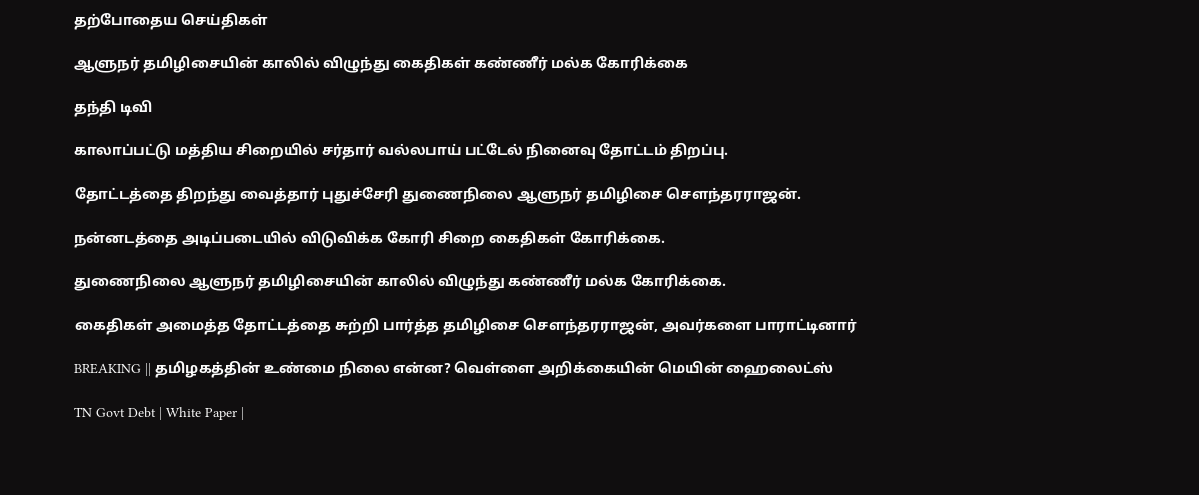தற்போதைய செய்திகள்

ஆளுநர் தமிழிசையின் காலில் விழுந்து கைதிகள் கண்ணீர் மல்க கோரிக்கை

தந்தி டிவி

காலாப்பட்டு மத்திய சிறையில் சர்தார் வல்லபாய் பட்டேல் நினைவு தோட்டம் திறப்பு.

தோட்டத்தை திறந்து வைத்தார் புதுச்சேரி துணைநிலை ஆளுநர் தமிழிசை செளந்தரராஜன்.

நன்னடத்தை அடிப்படையில் விடுவிக்க கோரி சிறை கைதிகள் கோரிக்கை.

துணைநிலை ஆளுநர் தமிழிசையின் காலில் விழுந்து கண்ணீர் மல்க கோரிக்கை.

கைதிகள் அமைத்த தோட்டத்தை சுற்றி பார்த்த தமிழிசை செளந்தரராஜன், அவர்களை பாராட்டினார்

BREAKING || தமிழகத்தின் உண்மை நிலை என்ன? வெள்ளை அறிக்கையின் மெயின் ஹைலைட்ஸ்

TN Govt Debt | White Paper |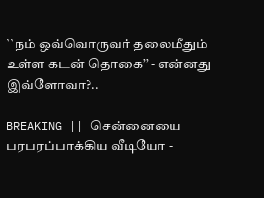``நம் ஒவ்வொருவர் தலைமீதும் உள்ள கடன் தொகை’’ - என்னது இவ்ளோவா?..

BREAKING || சென்னையை பரபரப்பாக்கிய வீடியோ -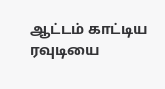ஆட்டம் காட்டிய ரவுடியை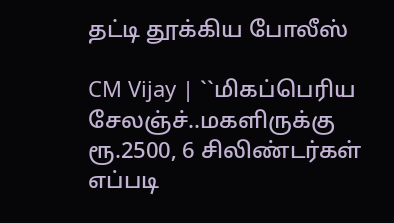தட்டி தூக்கிய போலீஸ்

CM Vijay | ``மிகப்பெரிய சேலஞ்ச்..மகளிருக்கு ரூ.2500, 6 சிலிண்டர்கள் எப்படி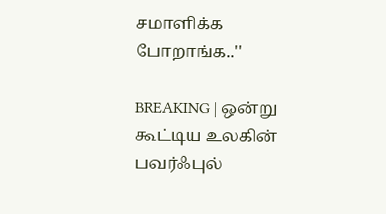சமாளிக்க போறாங்க..''

BREAKING | ஒன்று கூட்டிய உலகின் பவர்ஃபுல்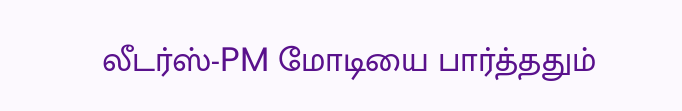லீடர்ஸ்-PM மோடியை பார்த்ததும்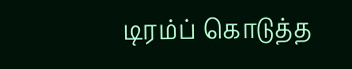டிரம்ப் கொடுத்த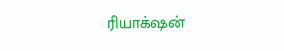ரியாக்‌ஷன்